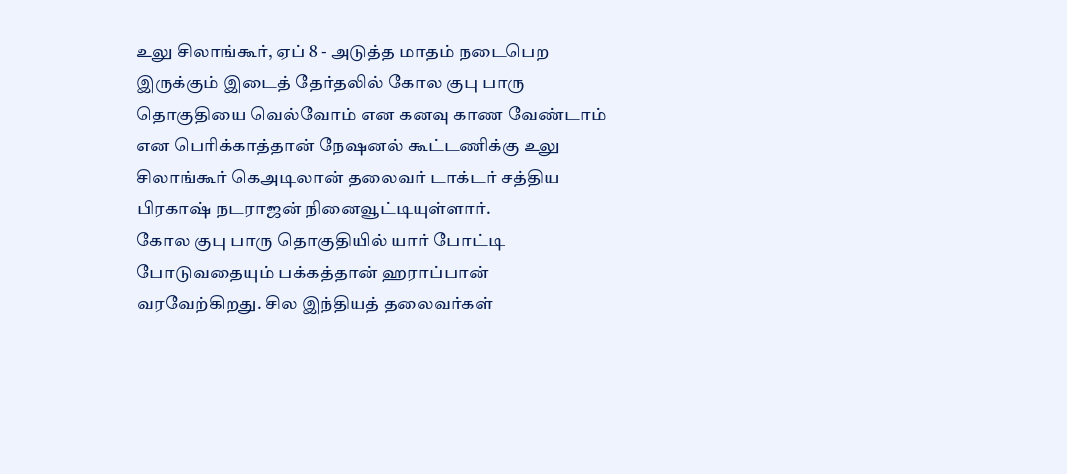உலு சிலாங்கூர், ஏப் 8 - அடுத்த மாதம் நடைபெற இருக்கும் இடைத் தேர்தலில் கோல குபு பாரு தொகுதியை வெல்வோம் என கனவு காண வேண்டாம் என பெரிக்காத்தான் நேஷனல் கூட்டணிக்கு உலு சிலாங்கூர் கெஅடிலான் தலைவர் டாக்டர் சத்திய பிரகாஷ் நடராஜன் நினைவூட்டியுள்ளார்.
கோல குபு பாரு தொகுதியில் யார் போட்டி போடுவதையும் பக்கத்தான் ஹராப்பான் வரவேற்கிறது. சில இந்தியத் தலைவர்கள்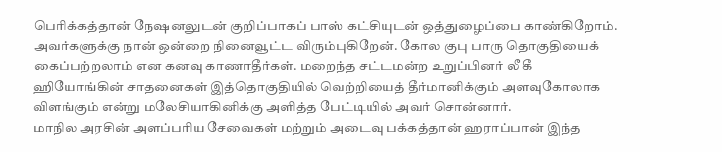பெரிக்கத்தான் நேஷனலுடன் குறிப்பாகப் பாஸ் கட்சியுடன் ஒத்துழைப்பை காண்கிறோம்.
அவர்களுக்கு நான் ஒன்றை நினைவூட்ட விரும்புகிறேன். கோல குபு பாரு தொகுதியைக் கைப்பற்றலாம் என கனவு காணாதீர்கள். மறைந்த சட்டமன்ற உறுப்பினர் லீ கீ ஹியோங்கின் சாதனைகள் இத்தொகுதியில் வெற்றியைத் தீர்மானிக்கும் அளவுகோலாக விளங்கும் என்று மலேசியாகினிக்கு அளித்த பேட்டியில் அவர் சொன்னார்.
மாநில அரசின் அளப்பரிய சேவைகள் மற்றும் அடைவு பக்கத்தான் ஹராப்பான் இந்த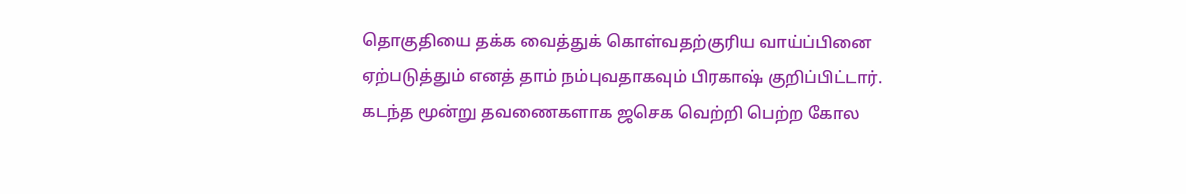தொகுதியை தக்க வைத்துக் கொள்வதற்குரிய வாய்ப்பினை ஏற்படுத்தும் எனத் தாம் நம்புவதாகவும் பிரகாஷ் குறிப்பிட்டார்.
கடந்த மூன்று தவணைகளாக ஜசெக வெற்றி பெற்ற கோல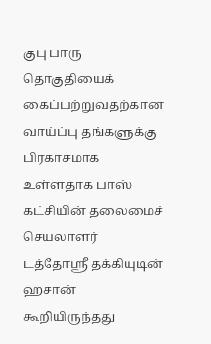குபு பாரு தொகுதியைக் கைப்பற்றுவதற்கான வாய்ப்பு தங்களுக்கு பிரகாசமாக உள்ளதாக பாஸ் கட்சியின் தலைமைச் செயலாளர் டத்தோஸ்ரீ தக்கியுடின் ஹசான் கூறியிருந்தது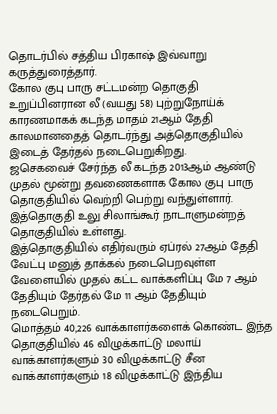தொடர்பில் சத்திய பிரகாஷ் இவ்வாறு கருத்துரைத்தார்.
கோல குபு பாரு சட்டமன்ற தொகுதி உறுப்பினரான லீ (வயது 58) புற்றுநோய்க் காரணமாகக் கடந்த மாதம் 21ஆம் தேதி காலமானதைத் தொடர்ந்து அத்தொகுதியில் இடைத் தேர்தல் நடைபெறுகிறது.
ஜசெகவைச் சேர்ந்த லீ கடந்த 2013ஆம் ஆண்டு முதல் மூன்று தவணைகளாக கோல குபு பாரு தொகுதியில் வெற்றி பெற்று வந்துள்ளார். இத்தொகுதி உலு சிலாங்கூர் நாடாளுமன்றத் தொகுதியில் உள்ளது.
இத்தொகுதியில் எதிர்வரும் ஏப்ரல் 27ஆம் தேதி வேட்பு மனுத் தாக்கல் நடைபெறவுள்ள வேளையில் முதல் கட்ட வாக்களிப்பு மே 7 ஆம் தேதியும் தேர்தல் மே 11 ஆம் தேதியும் நடைபெறும்.
மொத்தம் 40,226 வாக்காளர்களைக் கொண்ட இந்த தொகுதியில் 46 விழுக்காட்டு மலாய் வாக்காளர்களும் 30 விழுக்காட்டு சீன வாக்காளர்களும் 18 விழுக்காட்டு இந்திய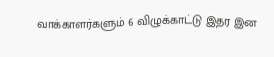வாக்காளர்களும் 6 விழுக்காட்டு இதர இன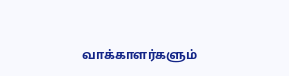வாக்காளர்களும்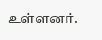உள்ளனர்.